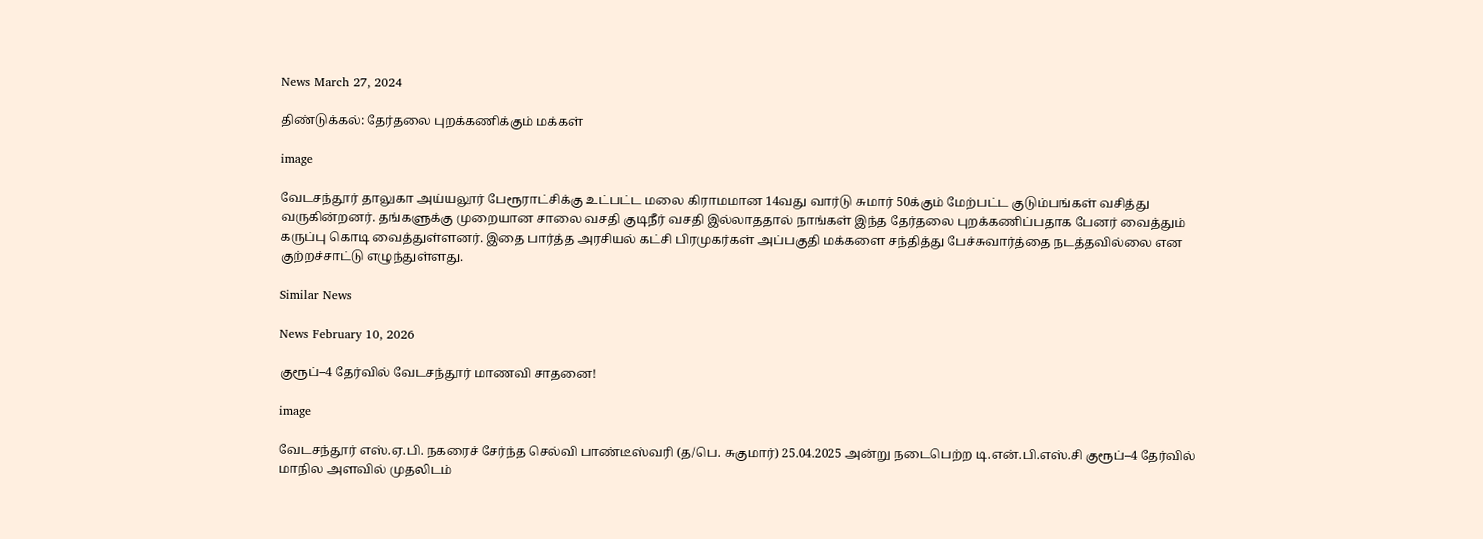News March 27, 2024

திண்டுக்கல்: தேர்தலை புறக்கணிக்கும் மக்கள்

image

வேடசந்தூர் தாலுகா அய்யலூர் பேரூராட்சிக்கு உட்பட்ட மலை கிராமமான 14வது வார்டு சுமார் 50க்கும் மேற்பட்ட குடும்பங்கள் வசித்து வருகின்றனர். தங்களுக்கு முறையான சாலை வசதி குடிநீர் வசதி இல்லாததால் நாங்கள் இந்த தேர்தலை புறக்கணிப்பதாக பேனர் வைத்தும் கருப்பு கொடி வைத்துள்ளனர். இதை பார்த்த அரசியல் கட்சி பிரமுகர்கள் அப்பகுதி மக்களை சந்தித்து பேச்சுவார்த்தை நடத்தவில்லை என குற்றச்சாட்டு எழுந்துள்ளது.

Similar News

News February 10, 2026

குரூப்–4 தேர்வில் வேடசந்தூர் மாணவி சாதனை!

image

வேடசந்தூர் எஸ்.ஏ.பி. நகரைச் சேர்ந்த செல்வி பாண்டீஸ்வரி (த/பெ. சுகுமார்) 25.04.2025 அன்று நடைபெற்ற டி.என்.பி.எஸ்.சி குரூப்–4 தேர்வில் மாநில அளவில் முதலிடம்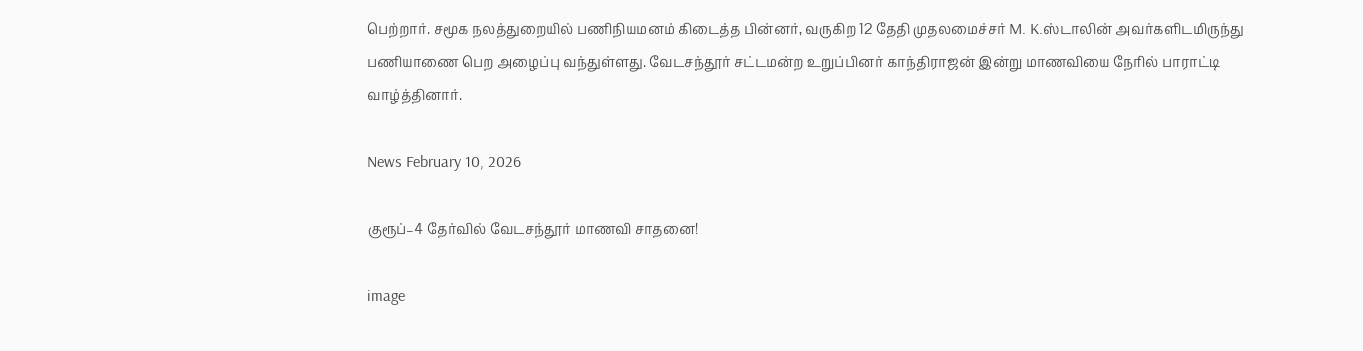பெற்றார். சமூக நலத்துறையில் பணிநியமனம் கிடைத்த பின்னர், வருகிற 12 தேதி முதலமைச்சர் M. K.ஸ்டாலின் அவர்களிடமிருந்து பணியாணை பெற அழைப்பு வந்துள்ளது. வேடசந்தூர் சட்டமன்ற உறுப்பினர் காந்திராஜன் இன்று மாணவியை நேரில் பாராட்டி வாழ்த்தினார்.

News February 10, 2026

குரூப்–4 தேர்வில் வேடசந்தூர் மாணவி சாதனை!

image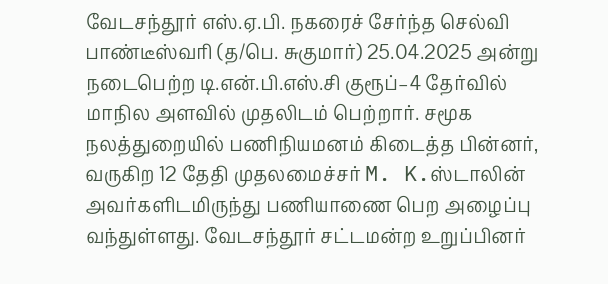வேடசந்தூர் எஸ்.ஏ.பி. நகரைச் சேர்ந்த செல்வி பாண்டீஸ்வரி (த/பெ. சுகுமார்) 25.04.2025 அன்று நடைபெற்ற டி.என்.பி.எஸ்.சி குரூப்–4 தேர்வில் மாநில அளவில் முதலிடம் பெற்றார். சமூக நலத்துறையில் பணிநியமனம் கிடைத்த பின்னர், வருகிற 12 தேதி முதலமைச்சர் M. K.ஸ்டாலின் அவர்களிடமிருந்து பணியாணை பெற அழைப்பு வந்துள்ளது. வேடசந்தூர் சட்டமன்ற உறுப்பினர்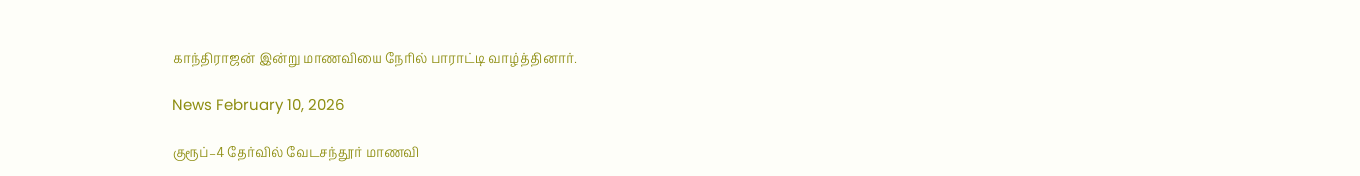காந்திராஜன் இன்று மாணவியை நேரில் பாராட்டி வாழ்த்தினார்.

News February 10, 2026

குரூப்–4 தேர்வில் வேடசந்தூர் மாணவி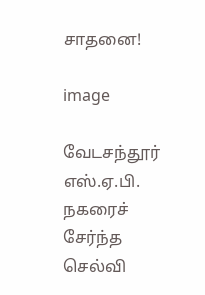சாதனை!

image

வேடசந்தூர் எஸ்.ஏ.பி. நகரைச் சேர்ந்த செல்வி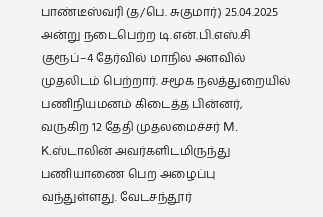பாண்டீஸ்வரி (த/பெ. சுகுமார்) 25.04.2025 அன்று நடைபெற்ற டி.என்.பி.எஸ்.சி குரூப்–4 தேர்வில் மாநில அளவில் முதலிடம் பெற்றார். சமூக நலத்துறையில் பணிநியமனம் கிடைத்த பின்னர், வருகிற 12 தேதி முதலமைச்சர் M. K.ஸ்டாலின் அவர்களிடமிருந்து பணியாணை பெற அழைப்பு வந்துள்ளது. வேடசந்தூர்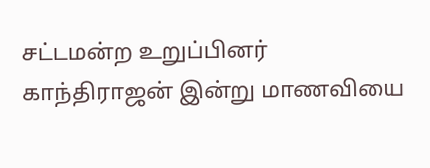சட்டமன்ற உறுப்பினர் காந்திராஜன் இன்று மாணவியை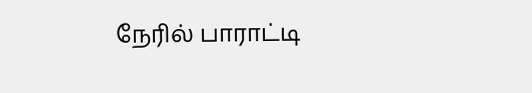நேரில் பாராட்டி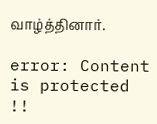வாழ்த்தினார்.

error: Content is protected !!